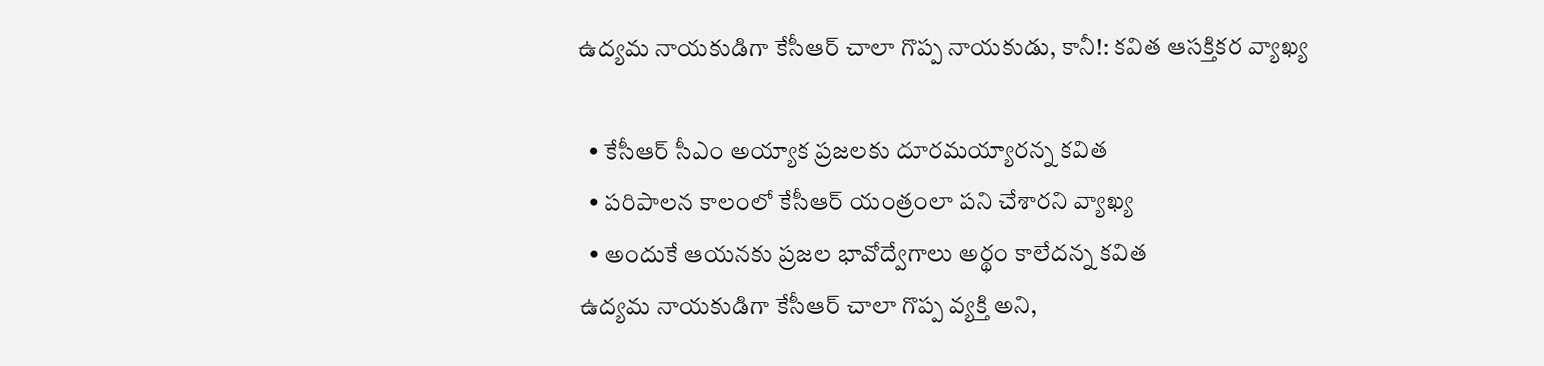ఉద్యమ నాయకుడిగా కేసీఆర్ చాలా గొప్ప నాయకుడు, కానీ!: కవిత ఆసక్తికర వ్యాఖ్య

  • కేసీఆర్ సీఎం అయ్యాక ప్రజలకు దూరమయ్యారన్న కవిత
  • పరిపాలన కాలంలో కేసీఆర్ యంత్రంలా పని చేశారని వ్యాఖ్య
  • అందుకే ఆయనకు ప్రజల భావోద్వేగాలు అర్థం కాలేదన్న కవిత
ఉద్యమ నాయకుడిగా కేసీఆర్ చాలా గొప్ప వ్యక్తి అని,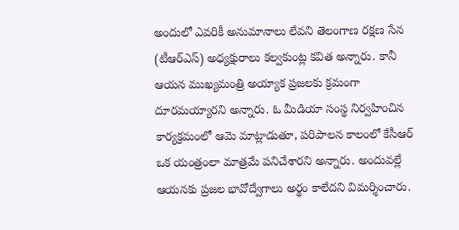అందులో ఎవరికీ అనుమానాలు లేవని తెలంగాణ రక్షణ సేన (టీఆర్ఎస్) అధ్యక్షురాలు కల్వకుంట్ల కవిత అన్నారు. కానీ ఆయన ముఖ్యమంత్రి అయ్యాక ప్రజలకు క్రమంగా దూరమయ్యారని అన్నారు. ఓ మీడియా సంస్థ నిర్వహించిన కార్యక్రమంలో ఆమె మాట్లాడుతూ, పరిపాలన కాలంలో కేసీఆర్ ఒక యంత్రంలా మాత్రమే పనిచేశారని అన్నారు. అందువల్లే ఆయనకు ప్రజల భావోద్వేగాలు అర్థం కాలేదని విమర్శించారు.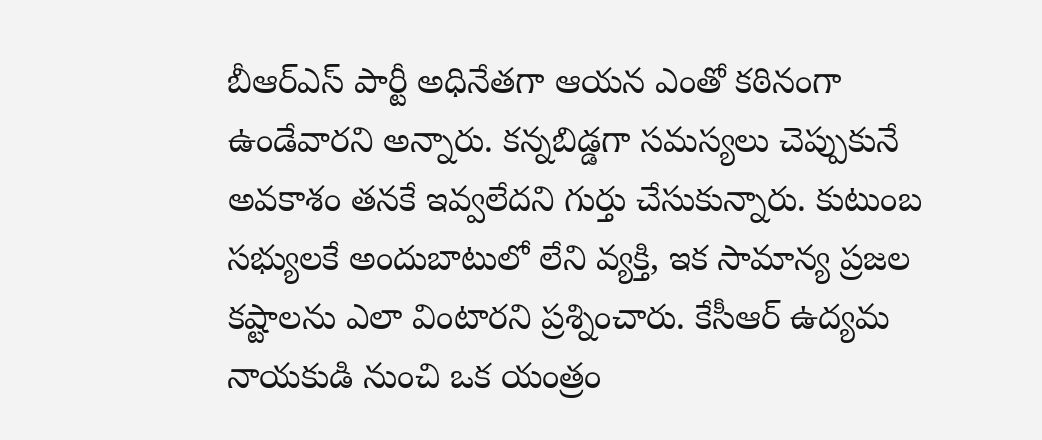బీఆర్ఎస్ పార్టీ అధినేతగా ఆయన ఎంతో కఠినంగా ఉండేవారని అన్నారు. కన్నబిడ్డగా సమస్యలు చెప్పుకునే అవకాశం తనకే ఇవ్వలేదని గుర్తు చేసుకున్నారు. కుటుంబ సభ్యులకే అందుబాటులో లేని వ్యక్తి, ఇక సామాన్య ప్రజల కష్టాలను ఎలా వింటారని ప్రశ్నించారు. కేసీఆర్ ఉద్యమ నాయకుడి నుంచి ఒక యంత్రం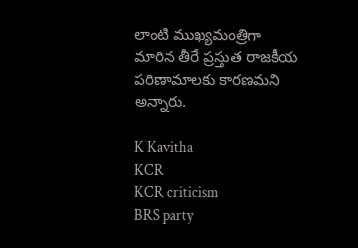లాంటి ముఖ్యమంత్రిగా మారిన తీరే ప్రస్తుత రాజకీయ పరిణామాలకు కారణమని అన్నారు.

K Kavitha
KCR
KCR criticism
BRS party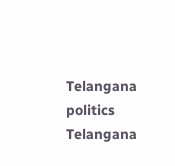Telangana politics
Telangana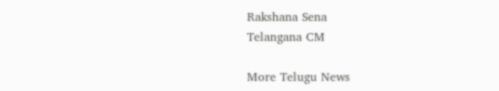Rakshana Sena
Telangana CM

More Telugu News